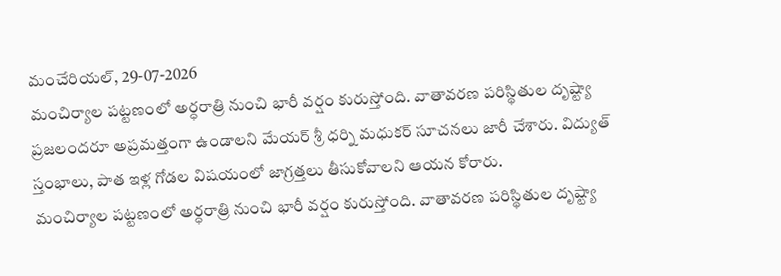మంచేరియల్, 29-07-2026
మంచిర్యాల పట్టణంలో అర్ధరాత్రి నుంచి భారీ వర్షం కురుస్తోంది. వాతావరణ పరిస్థితుల దృష్ట్యా ప్రజలందరూ అప్రమత్తంగా ఉండాలని మేయర్ శ్రీ ధర్ని మధుకర్ సూచనలు జారీ చేశారు. విద్యుత్ స్తంభాలు, పాత ఇళ్ల గోడల విషయంలో జాగ్రత్తలు తీసుకోవాలని ఆయన కోరారు.
మంచిర్యాల పట్టణంలో అర్ధరాత్రి నుంచి భారీ వర్షం కురుస్తోంది. వాతావరణ పరిస్థితుల దృష్ట్యా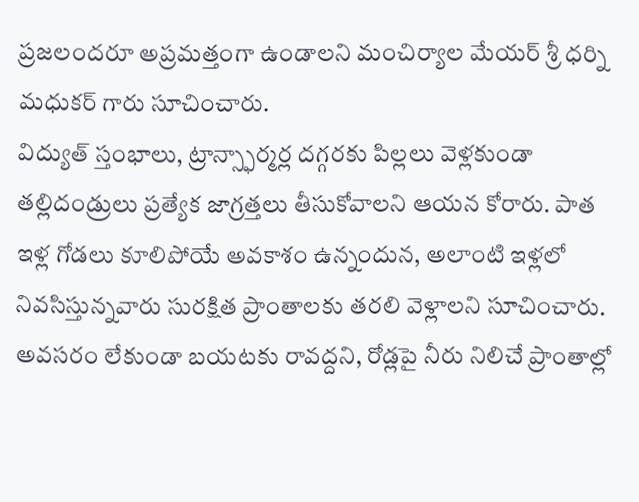ప్రజలందరూ అప్రమత్తంగా ఉండాలని మంచిర్యాల మేయర్ శ్రీ ధర్ని మధుకర్ గారు సూచించారు.
విద్యుత్ స్తంభాలు, ట్రాన్స్ఫార్మర్ల దగ్గరకు పిల్లలు వెళ్లకుండా తల్లిదండ్రులు ప్రత్యేక జాగ్రత్తలు తీసుకోవాలని ఆయన కోరారు. పాత ఇళ్ల గోడలు కూలిపోయే అవకాశం ఉన్నందున, అలాంటి ఇళ్లలో నివసిస్తున్నవారు సురక్షిత ప్రాంతాలకు తరలి వెళ్లాలని సూచించారు.
అవసరం లేకుండా బయటకు రావద్దని, రోడ్లపై నీరు నిలిచే ప్రాంతాల్లో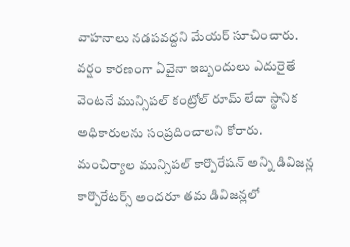వాహనాలు నడపవద్దని మేయర్ సూచించారు. వర్షం కారణంగా ఏవైనా ఇబ్బందులు ఎదురైతే వెంటనే మున్సిపల్ కంట్రోల్ రూమ్ లేదా స్థానిక అధికారులను సంప్రదించాలని కోరారు.
మంచిర్యాల మున్సిపల్ కార్పొరేషన్ అన్ని డివిజన్ల కార్పొరేటర్స్ అందరూ తమ డివిజన్లలో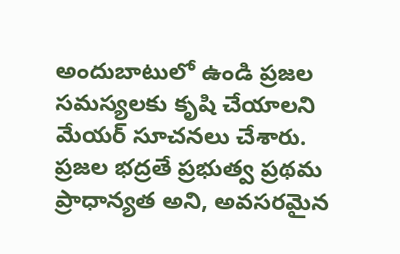అందుబాటులో ఉండి ప్రజల సమస్యలకు కృషి చేయాలని మేయర్ సూచనలు చేశారు. ప్రజల భద్రతే ప్రభుత్వ ప్రథమ ప్రాధాన్యత అని, అవసరమైన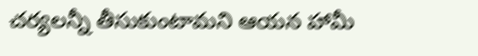చర్యలన్నీ తీసుకుంటామని ఆయన హామీ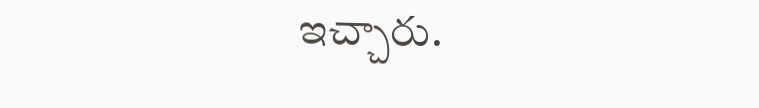ఇచ్చారు.